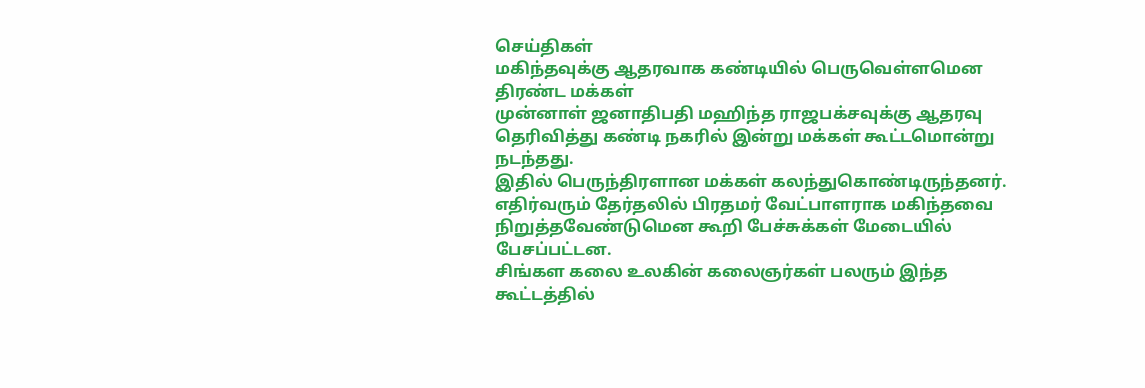செய்திகள்
மகிந்தவுக்கு ஆதரவாக கண்டியில் பெருவெள்ளமென திரண்ட மக்கள்
முன்னாள் ஜனாதிபதி மஹிந்த ராஜபக்சவுக்கு ஆதரவு தெரிவித்து கண்டி நகரில் இன்று மக்கள் கூட்டமொன்று நடந்தது.
இதில் பெருந்திரளான மக்கள் கலந்துகொண்டிருந்தனர்.
எதிர்வரும் தேர்தலில் பிரதமர் வேட்பாளராக மகிந்தவை நிறுத்தவேண்டுமென கூறி பேச்சுக்கள் மேடையில் பேசப்பட்டன.
சிங்கள கலை உலகின் கலைஞர்கள் பலரும் இந்த கூட்டத்தில்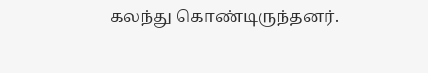கலந்து கொண்டிருந்தனர்.